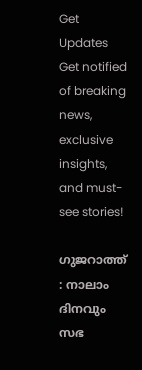Get Updates
Get notified of breaking news, exclusive insights, and must-see stories!

ഗുജറാത്ത് : നാലാം ദിനവും സഭ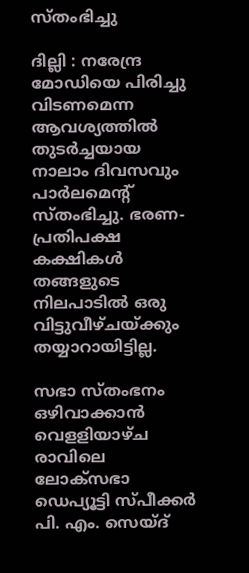സ്തംഭിച്ചു

ദില്ലി : നരേന്ദ്ര മോഡിയെ പിരിച്ചു വിടണമെന്ന ആവശ്യത്തില്‍ തുടര്‍ച്ചയായ നാലാം ദിവസവും പാര്‍ലമെന്റ് സ്തംഭിച്ചു. ഭരണ-പ്രതിപക്ഷ കക്ഷികള്‍ തങ്ങളുടെ നിലപാടില്‍ ഒരു വിട്ടുവീഴ്ചയ്ക്കും തയ്യാറായിട്ടില്ല.

സഭാ സ്തംഭനം ഒഴിവാക്കാന്‍ വെളളിയാഴ്ച രാവിലെ ലോക്സഭാ ഡെപ്യൂട്ടി സ്പീക്കര്‍ പി. എം. സെയ്ദ്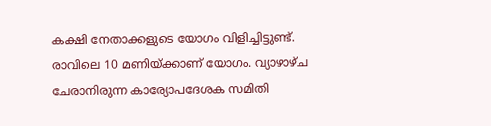കക്ഷി നേതാക്കളുടെ യോഗം വിളിച്ചിട്ടുണ്ട്. രാവിലെ 10 മണിയ്ക്കാണ് യോഗം. വ്യാഴാഴ്ച ചേരാനിരുന്ന കാര്യോപദേശക സമിതി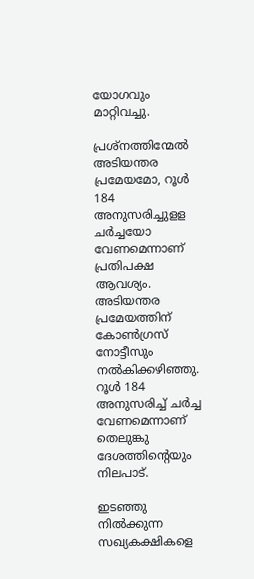യോഗവും മാറ്റിവച്ചു.

പ്രശ്നത്തിന്മേല്‍ അടിയന്തര പ്രമേയമോ, റൂള്‍ 184 അനുസരിച്ചുളള ചര്‍ച്ചയോ വേണമെന്നാണ് പ്രതിപക്ഷ ആവശ്യം. അടിയന്തര പ്രമേയത്തിന് കോണ്‍ഗ്രസ് നോട്ടീസും നല്‍കിക്കഴിഞ്ഞു. റൂള്‍ 184 അനുസരിച്ച് ചര്‍ച്ച വേണമെന്നാണ് തെലുങ്കു ദേശത്തിന്റെയും നിലപാട്.

ഇടഞ്ഞു നില്‍ക്കുന്ന സഖ്യകക്ഷികളെ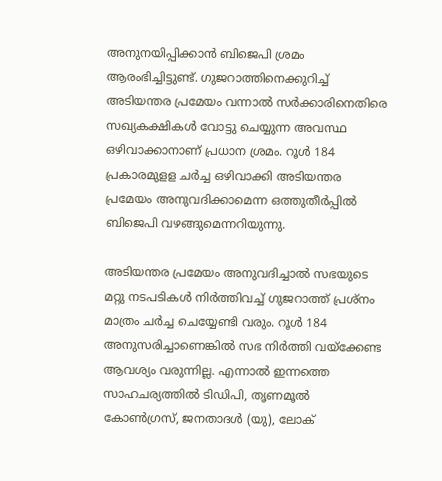അനുനയിപ്പിക്കാന്‍ ബിജെപി ശ്രമം ആരംഭിച്ചിട്ടുണ്ട്. ഗുജറാത്തിനെക്കുറിച്ച് അടിയന്തര പ്രമേയം വന്നാല്‍ സര്‍ക്കാരിനെതിരെ സഖ്യകക്ഷികള്‍ വോട്ടു ചെയ്യുന്ന അവസ്ഥ ഒഴിവാക്കാനാണ് പ്രധാന ശ്രമം. റൂള്‍ 184 പ്രകാരമുളള ചര്‍ച്ച ഒഴിവാക്കി അടിയന്തര പ്രമേയം അനുവദിക്കാമെന്ന ഒത്തുതീര്‍പ്പില്‍ ബിജെപി വഴങ്ങുമെന്നറിയുന്നു.

അടിയന്തര പ്രമേയം അനുവദിച്ചാല്‍ സഭയുടെ മറ്റു നടപടികള്‍ നിര്‍ത്തിവച്ച് ഗുജറാത്ത് പ്രശ്നം മാത്രം ചര്‍ച്ച ചെയ്യേണ്ടി വരും. റൂള്‍ 184 അനുസരിച്ചാണെങ്കില്‍ സഭ നിര്‍ത്തി വയ്ക്കേണ്ട ആവശ്യം വരുന്നില്ല. എന്നാല്‍ ഇന്നത്തെ സാഹചര്യത്തില്‍ ടിഡിപി, തൃണമൂല്‍ കോണ്‍ഗ്രസ്, ജനതാദള്‍ (യു), ലോക്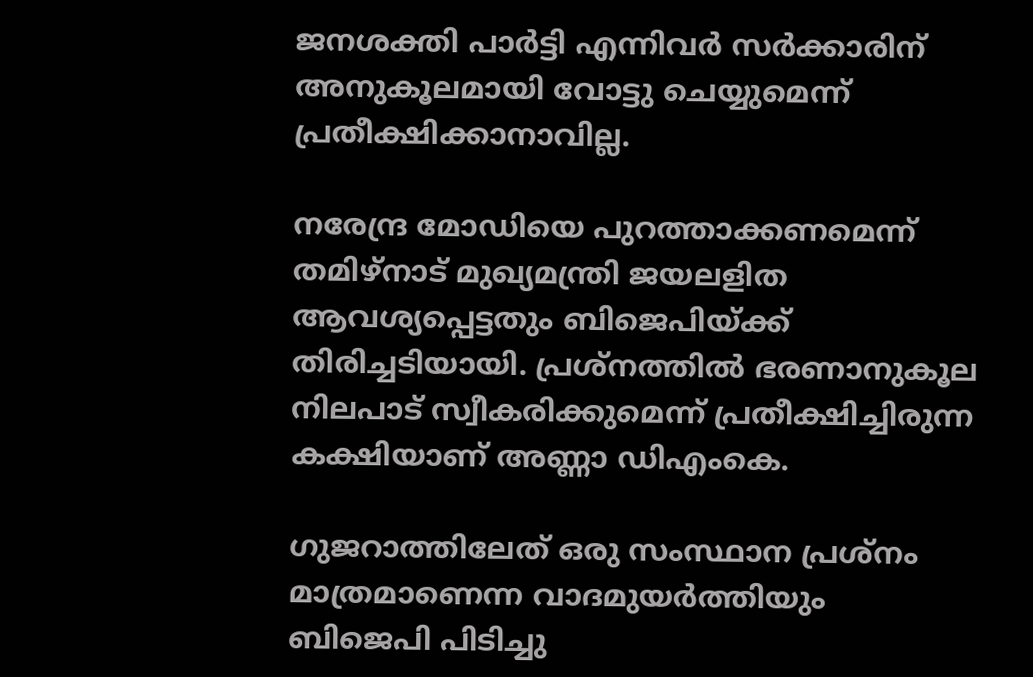ജനശക്തി പാര്‍ട്ടി എന്നിവര്‍ സര്‍ക്കാരിന് അനുകൂലമായി വോട്ടു ചെയ്യുമെന്ന് പ്രതീക്ഷിക്കാനാവില്ല.

നരേന്ദ്ര മോഡിയെ പുറത്താക്കണമെന്ന് തമിഴ്നാട് മുഖ്യമന്ത്രി ജയലളിത ആവശ്യപ്പെട്ടതും ബിജെപിയ്ക്ക് തിരിച്ചടിയായി. പ്രശ്നത്തില്‍ ഭരണാനുകൂല നിലപാട് സ്വീകരിക്കുമെന്ന് പ്രതീക്ഷിച്ചിരുന്ന കക്ഷിയാണ് അണ്ണാ ഡിഎംകെ.

ഗുജറാത്തിലേത് ഒരു സംസ്ഥാന പ്രശ്നം മാത്രമാണെന്ന വാദമുയര്‍ത്തിയും ബിജെപി പിടിച്ചു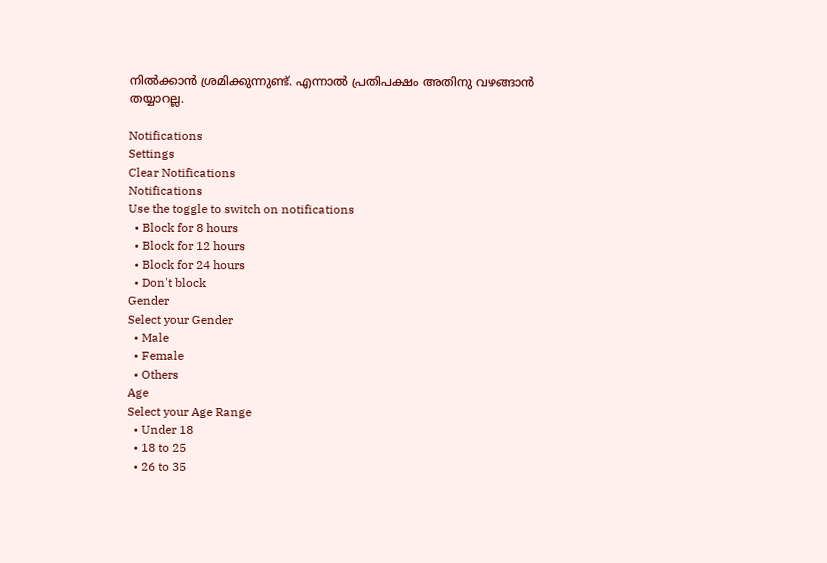നില്‍ക്കാന്‍ ശ്രമിക്കുന്നുണ്ട്. എന്നാല്‍ പ്രതിപക്ഷം അതിനു വഴങ്ങാന്‍ തയ്യാറല്ല.

Notifications
Settings
Clear Notifications
Notifications
Use the toggle to switch on notifications
  • Block for 8 hours
  • Block for 12 hours
  • Block for 24 hours
  • Don't block
Gender
Select your Gender
  • Male
  • Female
  • Others
Age
Select your Age Range
  • Under 18
  • 18 to 25
  • 26 to 35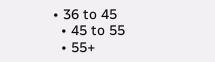• 36 to 45
  • 45 to 55
  • 55+